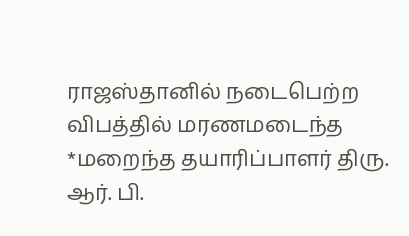ராஜஸ்தானில் நடைபெற்ற விபத்தில் மரணமடைந்த
*மறைந்த தயாரிப்பாளர் திரு. ஆர். பி.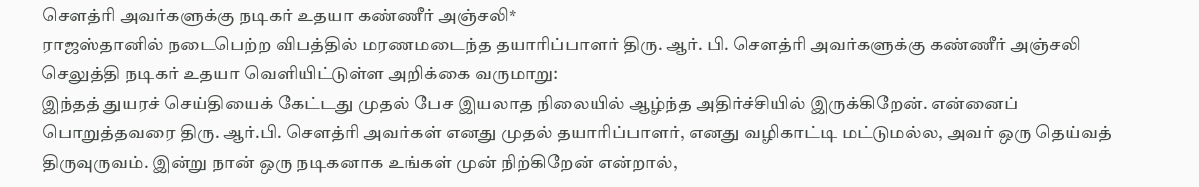சௌத்ரி அவர்களுக்கு நடிகர் உதயா கண்ணீர் அஞ்சலி*
ராஜஸ்தானில் நடைபெற்ற விபத்தில் மரணமடைந்த தயாரிப்பாளர் திரு. ஆர். பி. சௌத்ரி அவர்களுக்கு கண்ணீர் அஞ்சலி செலுத்தி நடிகர் உதயா வெளியிட்டுள்ள அறிக்கை வருமாறு:
இந்தத் துயரச் செய்தியைக் கேட்டது முதல் பேச இயலாத நிலையில் ஆழ்ந்த அதிர்ச்சியில் இருக்கிறேன். என்னைப் பொறுத்தவரை திரு. ஆர்.பி. சௌத்ரி அவர்கள் எனது முதல் தயாரிப்பாளர், எனது வழிகாட்டி மட்டுமல்ல, அவர் ஒரு தெய்வத் திருவுருவம். இன்று நான் ஒரு நடிகனாக உங்கள் முன் நிற்கிறேன் என்றால்,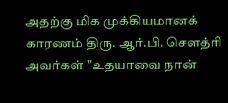அதற்கு மிக முக்கியமானக் காரணம் திரு. ஆர்.பி. சௌத்ரி அவர்கள் "உதயாவை நான்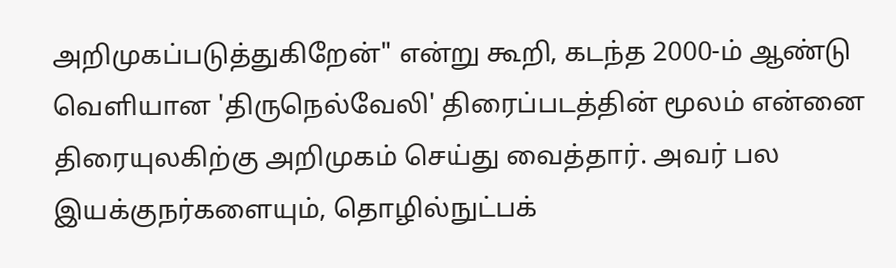அறிமுகப்படுத்துகிறேன்" என்று கூறி, கடந்த 2000-ம் ஆண்டு வெளியான 'திருநெல்வேலி' திரைப்படத்தின் மூலம் என்னை திரையுலகிற்கு அறிமுகம் செய்து வைத்தார். அவர் பல இயக்குநர்களையும், தொழில்நுட்பக்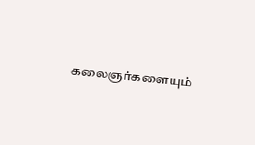கலைஞர்களையும்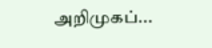அறிமுகப்...